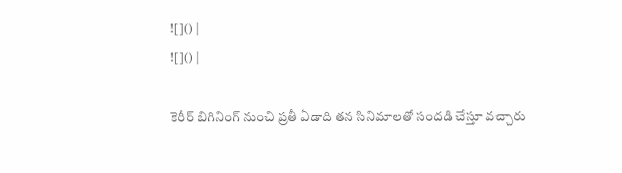![]() |
![]() |

కెరీర్ బిగినింగ్ నుంచి ప్రతీ ఏడాది తన సినిమాలతో సందడి చేస్తూ వచ్చారు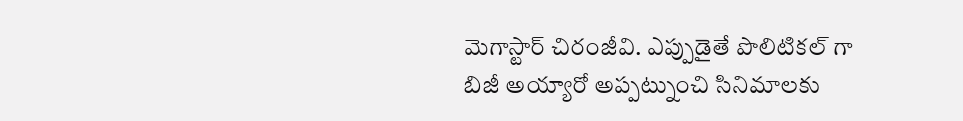మెగాస్టార్ చిరంజీవి. ఎప్పుడైతే పొలిటికల్ గా బిజీ అయ్యారో అప్పట్నుంచి సినిమాలకు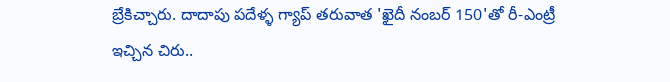బ్రేకిచ్చారు. దాదాపు పదేళ్ళ గ్యాప్ తరువాత 'ఖైదీ నంబర్ 150'తో రీ-ఎంట్రీ ఇచ్చిన చిరు..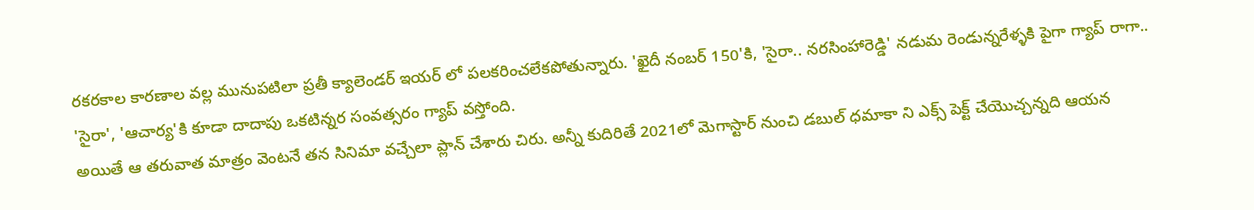రకరకాల కారణాల వల్ల మునుపటిలా ప్రతీ క్యాలెండర్ ఇయర్ లో పలకరించలేకపోతున్నారు. 'ఖైదీ నంబర్ 150'కి, 'సైరా.. నరసింహారెడ్డి' నడుమ రెండున్నరేళ్ళకి పైగా గ్యాప్ రాగా.. 'సైరా', 'ఆచార్య'కి కూడా దాదాపు ఒకటిన్నర సంవత్సరం గ్యాప్ వస్తోంది.
అయితే ఆ తరువాత మాత్రం వెంటనే తన సినిమా వచ్చేలా ప్లాన్ చేశారు చిరు. అన్నీ కుదిరితే 2021లో మెగాస్టార్ నుంచి డబుల్ ధమాకా ని ఎక్స్ పెక్ట్ చేయొచ్చన్నది ఆయన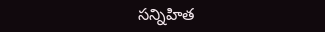సన్నిహిత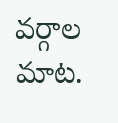వర్గాల మాట.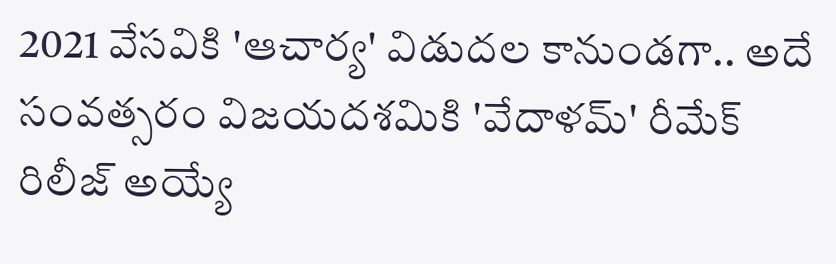2021 వేసవికి 'ఆచార్య' విడుదల కానుండగా.. అదే సంవత్సరం విజయదశమికి 'వేదాళమ్' రీమేక్ రిలీజ్ అయ్యే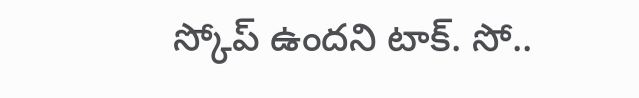స్కోప్ ఉందని టాక్. సో..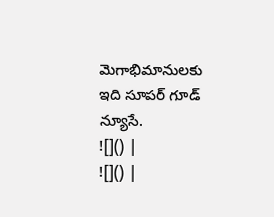మెగాభిమానులకు ఇది సూపర్ గూడ్ న్యూసే.
![]() |
![]() |